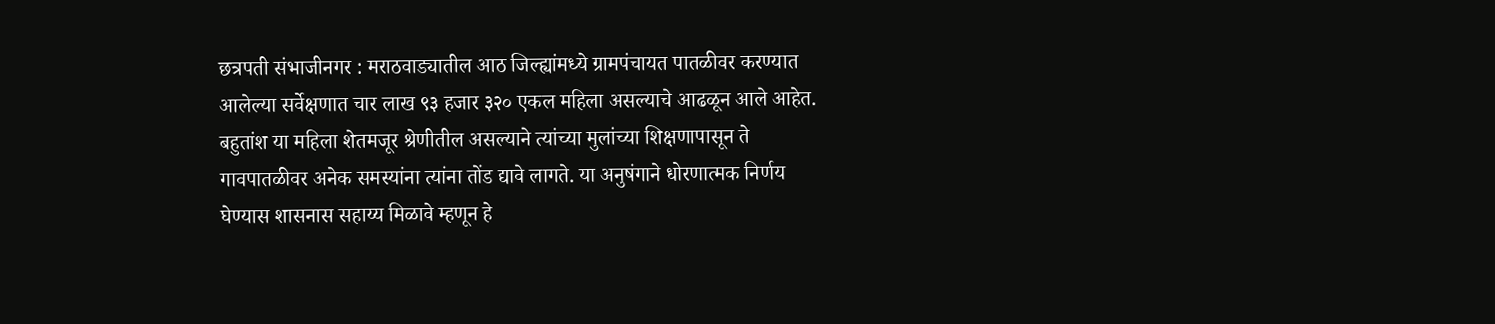छत्रपती संभाजीनगर : मराठवाड्यातील आठ जिल्ह्यांमध्ये ग्रामपंचायत पातळीवर करण्यात आलेल्या सर्वेक्षणात चार लाख ९३ हजार ३२० एकल महिला असल्याचे आढळून आले आहेत. बहुतांश या महिला शेतमजूर श्रेणीतील असल्याने त्यांच्या मुलांच्या शिक्षणापासून ते गावपातळीवर अनेक समस्यांना त्यांना तोंड द्यावे लागते. या अनुषंगाने धोरणात्मक निर्णय घेण्यास शासनास सहाय्य मिळावे म्हणून हे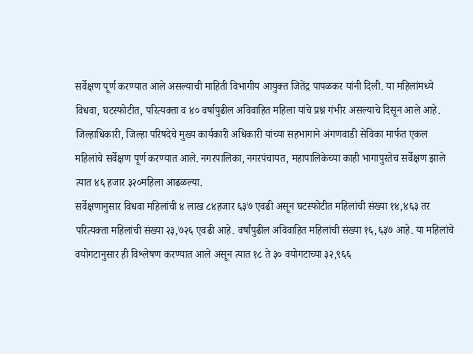सर्वेक्षण पूर्ण करण्यात आले असल्याची माहिती विभागीय आयुक्त जितेंद्र पापळकर यांनी दिली. या महिलांमध्ये विधवा, घटस्फोटीत, परित्यक्ता व ४० वर्षापुढील अविवाहित महिला यांचे प्रश्न गंभीर असल्याचे दिसून आले आहे.
जिल्हाधिकारी, जिल्हा परिषदेचे मुख्य कार्यकारी अधिकारी यांच्या सहभागाने अंगणवाडी सेविका मार्फत एकल महिलांचे सर्वेक्षण पूर्ण करण्यात आले. नगरपालिका, नगरपंचायत, महापालिकेच्या काही भागापुरतेच सर्वेक्षण झाले त्यात ४६ हजार ३२०महिला आढळल्या.
सर्वेक्षणानुसार विधवा महिलांची ४ लाख ८४हजार ६३७ एवढी असून घटस्फोटीत महिलांची संख्या १४,४६३ तर परित्यक्ता महिलांची संख्या २३,७२६ एवढी आहे. वर्षांपुढील अविवाहित महिलांची संख्या १६,६३७ आहे. या महिलांचे वयोगटानुसार ही विश्लेषण करण्यात आले असून त्यात १८ ते ३० वयोगटाच्या ३२,९६६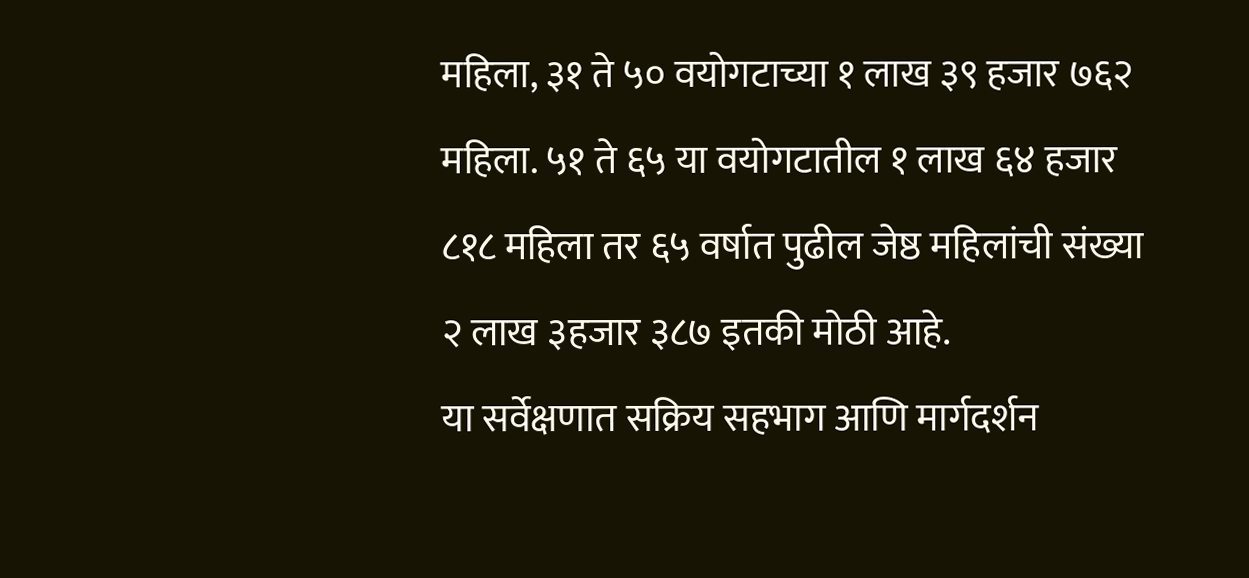महिला, ३१ ते ५० वयोगटाच्या १ लाख ३९ हजार ७६२ महिला. ५१ ते ६५ या वयोगटातील १ लाख ६४ हजार ८१८ महिला तर ६५ वर्षात पुढील जेष्ठ महिलांची संख्या २ लाख ३हजार ३८७ इतकी मोठी आहे.
या सर्वेक्षणात सक्रिय सहभाग आणि मार्गदर्शन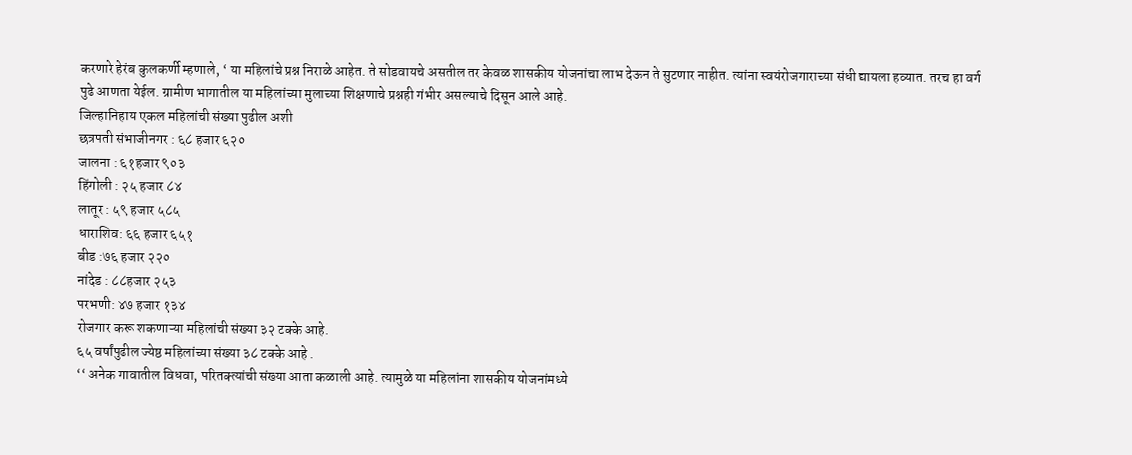करणारे हेरंब कुलकर्णी म्हणाले, ‘ या महिलांचे प्रश्न निराळे आहेत. ते सोडवायचे असतील तर केवळ शासकीय योजनांचा लाभ देऊन ते सुटणार नाहीत. त्यांना स्वयंरोजगाराच्या संधी द्यायला हव्यात. तरच हा वर्ग पुढे आणता येईल. ग्रामीण भागातील या महिलांच्या मुलाच्या शिक्षणाचे प्रश्नही गंभीर असल्याचे दिसून आले आहे.
जिल्हानिहाय एकल महिलांची संख्या पुढील अशी
छत्रपती संभाजीनगर : ६८ हजार ६२०
जालना : ६१हजार ९०३
हिंगोली : २५ हजार ८४
लातूर : ५९ हजार ५८५
धाराशिव: ६६ हजार ६५१
बीड :७६ हजार २२०
नांदेड : ८८हजार २५३
परभणी: ४७ हजार १३४
रोजगार करू शकणाऱ्या महिलांची संख्या ३२ टक्के आहे.
६५ वर्षांपुढील ज्येष्ठ महिलांच्या संख्या ३८ टक्के आहे .
‘‘ अनेक गावातील विधवा, परितक्त्यांची संख्या आता कळाली आहे. त्यामुळे या महिलांना शासकीय योजनांमध्ये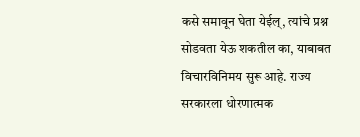कसे समावून घेता येईल्, त्यांचे प्रश्न सोडवता येऊ शकतील का, याबाबत विचारविनिमय सुरू आहे. राज्य सरकारला धोरणात्मक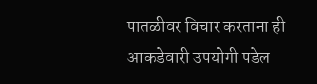पातळीवर विचार करताना ही आकडेवारी उपयोगी पडेल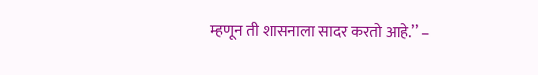म्हणून ती शासनाला सादर करतो आहे.’’ –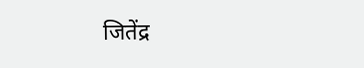जितेंद्र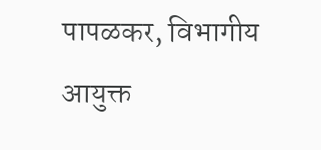पापळकर, विभागीय आयुक्त